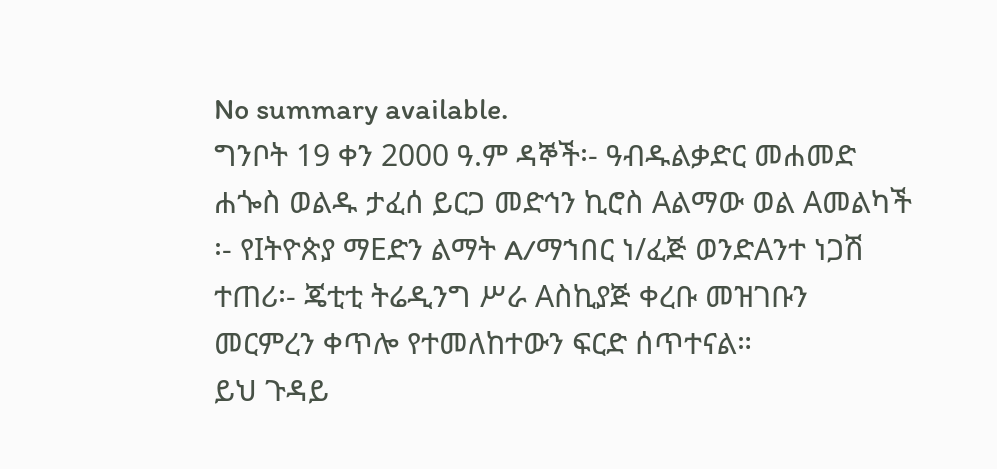No summary available.
ግንቦት 19 ቀን 2000 ዓ.ም ዳኞች፡- ዓብዱልቃድር መሐመድ ሐጐስ ወልዱ ታፈሰ ይርጋ መድኅን ኪሮስ Aልማው ወል Aመልካች ፡- የIትዮጵያ ማEድን ልማት A/ማኀበር ነ/ፈጅ ወንድAንተ ነጋሽ ተጠሪ፡- ጄቲቲ ትሬዲንግ ሥራ Aስኪያጅ ቀረቡ መዝገቡን መርምረን ቀጥሎ የተመለከተውን ፍርድ ሰጥተናል።
ይህ ጉዳይ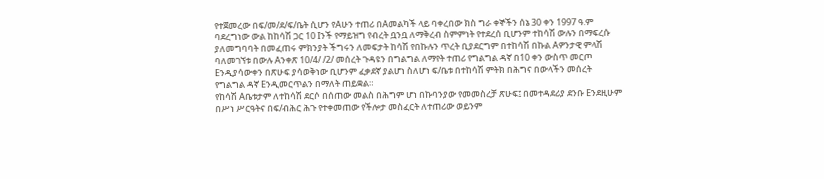የተጀመረው በፍ/መ/ደ/ፍ/ቤት ሲሆን የAሁን ተጠሪ በAመልካች ላይ ባቀረበው ክስ ግራ ቀኞችን ሰኔ 30 ቀን 1997 ዓ.ም ባደረግነው ውል ከከሳሽ ጋር 10 Iንች የማይዝግ የብረት ቧንቧ ለማቅረብ ስምምነት የተደረሰ ቢሆንም ተከሳሽ ውሉን በማፍረሱ ያለመግባባት በመፈጠሩ ምክንያት ችግሩን ለመፍታት ከሳሽ የበኩሉን ጥረት ቢያደርግም በተከሳሽ በኩል Aዎንታዊ ምላሽ ባለመገኘቱ በውሉ Aንቀጽ 10/4/ /2/ መሰረት ጉዳዩን በግልግል ለማየት ተጠሪ የግልግል ዳኛ በ10 ቀን ውስጥ መርጦ Eንዲያሳውቀን በጽሁፍ ያሳወቅነው ቢሆንም ፈቃደኛ ያልሆነ ስለሆነ ፍ/ቤቱ በተከሳሽ ምትክ በሕግና በውላችን መሰረት የግልግል ዳኛ Eንዲመርጥልን በማለት ጠይቋል።
የከሳሽ Aቤቱታም ለተከሳሽ ደርሶ በሰጠው መልስ በሕግም ሆነ በኩባንያው የመመስረቻ ጽሁፍ፤ በመተዳደሪያ ደንቡ Eንደዚሁም በሥነ ሥርዓትና በፍ/ብሕር ሕጉ የተቀመጠው የችሎታ መስፈርት ለተጠሪው ወይንም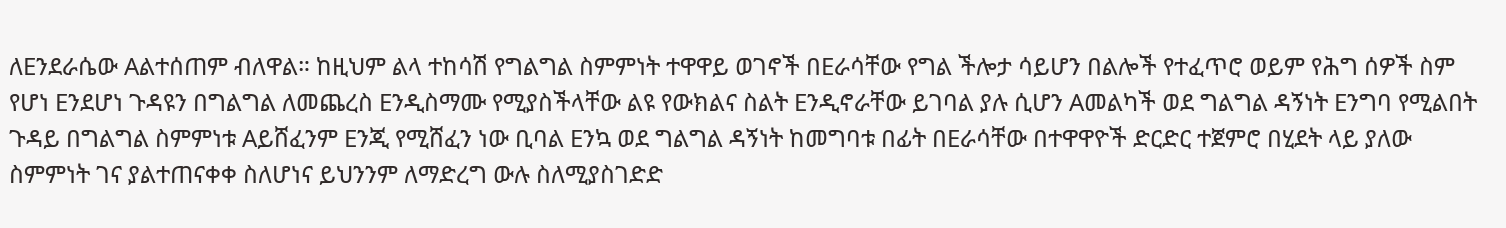ለEንደራሴው Aልተሰጠም ብለዋል። ከዚህም ልላ ተከሳሽ የግልግል ስምምነት ተዋዋይ ወገኖች በEራሳቸው የግል ችሎታ ሳይሆን በልሎች የተፈጥሮ ወይም የሕግ ሰዎች ስም የሆነ Eንደሆነ ጉዳዩን በግልግል ለመጨረስ Eንዲስማሙ የሚያስችላቸው ልዩ የውክልና ስልት Eንዲኖራቸው ይገባል ያሉ ሲሆን Aመልካች ወደ ግልግል ዳኝነት Eንግባ የሚልበት ጉዳይ በግልግል ስምምነቱ Aይሸፈንም Eንጂ የሚሸፈን ነው ቢባል Eንኳ ወደ ግልግል ዳኝነት ከመግባቱ በፊት በEራሳቸው በተዋዋዮች ድርድር ተጀምሮ በሂደት ላይ ያለው ስምምነት ገና ያልተጠናቀቀ ስለሆነና ይህንንም ለማድረግ ውሉ ስለሚያስገድድ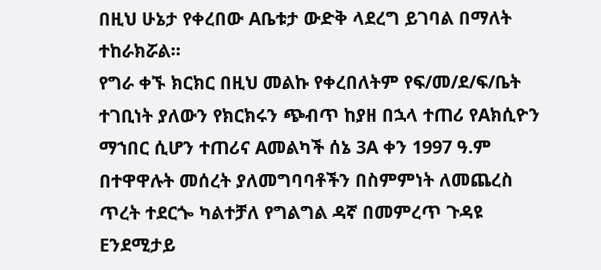በዚህ ሁኔታ የቀረበው Aቤቱታ ውድቅ ላደረግ ይገባል በማለት ተከራክሯል።
የግራ ቀኙ ክርክር በዚህ መልኩ የቀረበለትም የፍ/መ/ደ/ፍ/ቤት ተገቢነት ያለውን የክርክሩን ጭብጥ ከያዘ በኋላ ተጠሪ የAክሲዮን ማኀበር ሲሆን ተጠሪና Aመልካች ሰኔ 3A ቀን 1997 ዓ.ም በተዋዋሉት መሰረት ያለመግባባቶችን በስምምነት ለመጨረስ ጥረት ተደርጐ ካልተቻለ የግልግል ዳኛ በመምረጥ ጉዳዩ Eንደሚታይ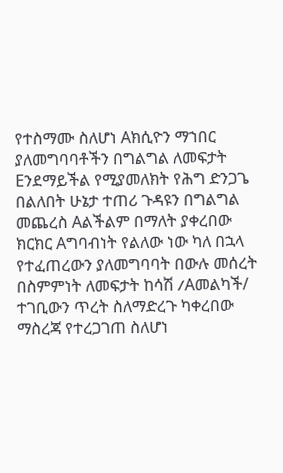የተስማሙ ስለሆነ Aክሲዮን ማኀበር ያለመግባባቶችን በግልግል ለመፍታት Eንደማይችል የሚያመለክት የሕግ ድንጋጌ በልለበት ሁኔታ ተጠሪ ጉዳዩን በግልግል መጨረስ Aልችልም በማለት ያቀረበው ክርክር Aግባብነት የልለው ነው ካለ በኋላ የተፈጠረውን ያለመግባባት በውሉ መሰረት በስምምነት ለመፍታት ከሳሽ /Aመልካች/ ተገቢውን ጥረት ስለማድረጉ ካቀረበው ማስረጃ የተረጋገጠ ስለሆነ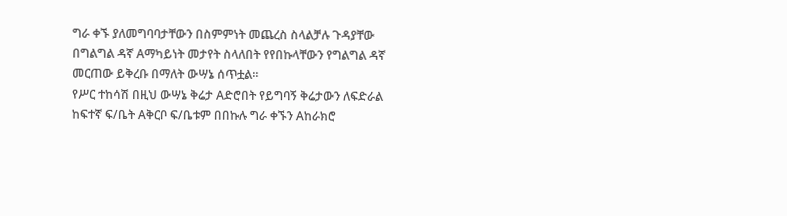ግራ ቀኙ ያለመግባባታቸውን በስምምነት መጨረስ ስላልቻሉ ጉዳያቸው በግልግል ዳኛ Aማካይነት መታየት ስላለበት የየበኩላቸውን የግልግል ዳኛ መርጠው ይቅረቡ በማለት ውሣኔ ሰጥቷል።
የሥር ተከሳሽ በዚህ ውሣኔ ቅሬታ Aድሮበት የይግባኝ ቅሬታውን ለፍድራል ከፍተኛ ፍ/ቤት Aቅርቦ ፍ/ቤቱም በበኩሉ ግራ ቀኙን Aከራክሮ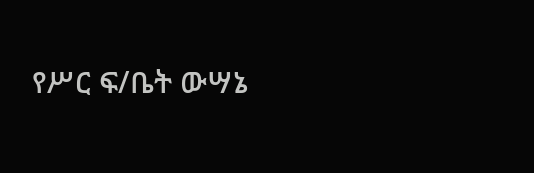የሥር ፍ/ቤት ውሣኔ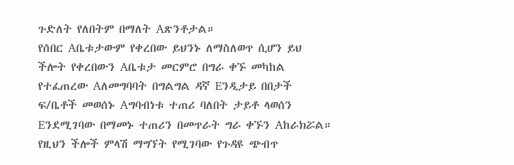ጉድለት የለበትም በማለት Aጽንቶታል።
የሰበር Aቤቱታውም የቀረበው ይህንኑ ለማስለወጥ ሲሆን ይህ ችሎት የቀረበውን Aቤቱታ መርምሮ በግራ ቀኙ መካከል የተፈጠረው Aለመግባባት በግልግል ዳኛ Eንዲታይ በበታች ፍ/ቤቶች መወሰኑ Aግባብነቱ ተጠሪ ባለበት ታይቶ ላወሰን Eንደሚገባው በማመኑ ተጠሪን በመጥራት ግራ ቀኙን Aከራክሯል።
የዚህን ችሎች ምላሽ ማግኘት የሚገባው የጉዳዩ ጭብጥ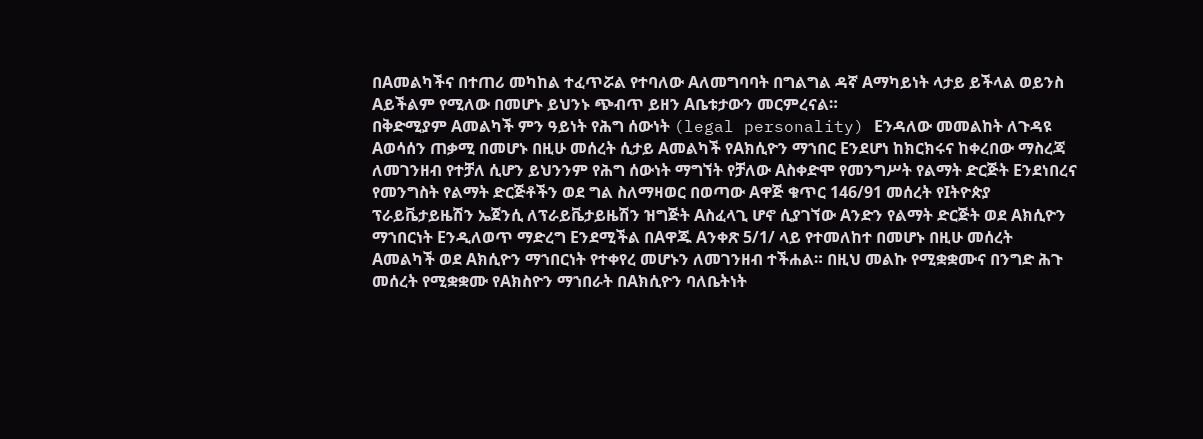በAመልካችና በተጠሪ መካከል ተፈጥሯል የተባለው Aለመግባባት በግልግል ዳኛ Aማካይነት ላታይ ይችላል ወይንስ Aይችልም የሚለው በመሆኑ ይህንኑ ጭብጥ ይዘን Aቤቱታውን መርምረናል።
በቅድሚያም Aመልካች ምን ዓይነት የሕግ ሰውነት (legal personality) Eንዳለው መመልከት ለጉዳዩ Aወሳሰን ጠቃሚ በመሆኑ በዚሁ መሰረት ሲታይ Aመልካች የAክሲዮን ማኀበር Eንደሆነ ከክርክሩና ከቀረበው ማስረጃ ለመገንዘብ የተቻለ ሲሆን ይህንንም የሕግ ሰውነት ማግኘት የቻለው Aስቀድሞ የመንግሥት የልማት ድርጅት Eንደነበረና የመንግስት የልማት ድርጅቶችን ወደ ግል ስለማዛወር በወጣው Aዋጅ ቁጥር 146/91 መሰረት የIትዮጵያ ፕራይቬታይዜሽን ኤጀንሲ ለፕራይቬታይዜሽን ዝግጅት Aስፈላጊ ሆኖ ሲያገኘው Aንድን የልማት ድርጅት ወደ Aክሲዮን ማኀበርነት Eንዲለወጥ ማድረግ Eንደሚችል በAዋጁ Aንቀጽ 5/1/ ላይ የተመለከተ በመሆኑ በዚሁ መሰረት Aመልካች ወደ Aክሲዮን ማኀበርነት የተቀየረ መሆኑን ለመገንዘብ ተችሐል። በዚህ መልኩ የሚቋቋሙና በንግድ ሕጉ መሰረት የሚቋቋሙ የAክስዮን ማኀበራት በAክሲዮን ባለቤትነት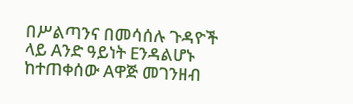በሥልጣንና በመሳሰሉ ጉዳዮች ላይ Aንድ ዓይነት Eንዳልሆኑ ከተጠቀሰው Aዋጅ መገንዘብ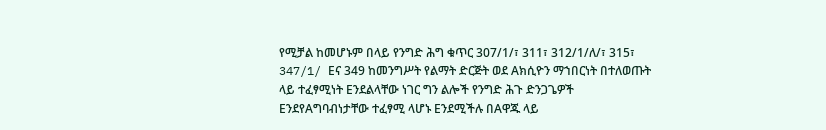የሚቻል ከመሆኑም በላይ የንግድ ሕግ ቁጥር 307/1/፣ 311፣ 312/1/ለ/፣ 315፣ 347/1/ Eና 349 ከመንግሥት የልማት ድርጅት ወደ Aክሲዮን ማኀበርነት በተለወጡት ላይ ተፈፃሚነት Eንደልላቸው ነገር ግን ልሎች የንግድ ሕጉ ድንጋጌዎች EንደየAግባብነታቸው ተፈፃሚ ላሆኑ Eንደሚችሉ በAዋጁ ላይ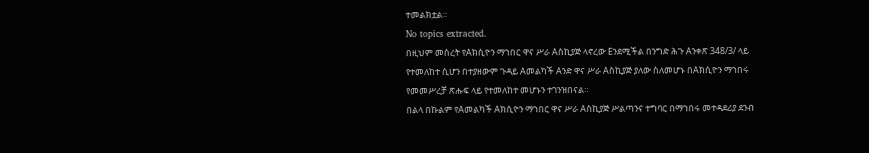ተመልክቷል።
No topics extracted.
በዚህም መሰረት የAክሲዮን ማኀበር ዋና ሥራ Aስኪያጅ ላኖረው Eንደሚችል በንግድ ሕጉ Aንቀጽ 348/3/ ላይ የተመለከተ ሲሆን በተያዘውም ጉዳይ Aመልካች Aንድ ዋና ሥራ Aስኪያጅ ያለው ስለመሆኑ በAክሲዮን ማኀበሩ የመመሥረቻ ጽሑፍ ላይ የተመለከተ መሆኑን ተገንዝበናል።
በልላ በኩልም የAመልካች Aክሲዮን ማኀበር ዋና ሥራ Aስኪያጅ ሥልጣንና ተግባር በማኀበሩ መተዳደሪያ ደንብ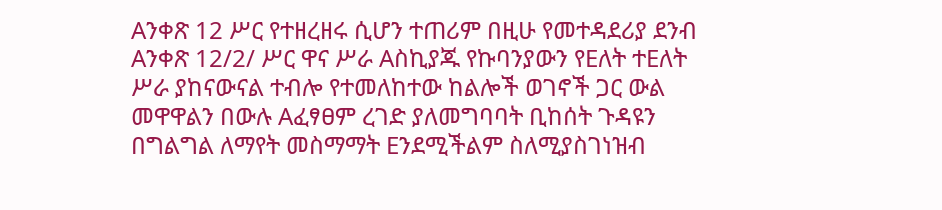Aንቀጽ 12 ሥር የተዘረዘሩ ሲሆን ተጠሪም በዚሁ የመተዳደሪያ ደንብ Aንቀጽ 12/2/ ሥር ዋና ሥራ Aስኪያጁ የኩባንያውን የEለት ተEለት ሥራ ያከናውናል ተብሎ የተመለከተው ከልሎች ወገኖች ጋር ውል መዋዋልን በውሉ Aፈፃፀም ረገድ ያለመግባባት ቢከሰት ጉዳዩን በግልግል ለማየት መስማማት Eንደሚችልም ስለሚያስገነዝብ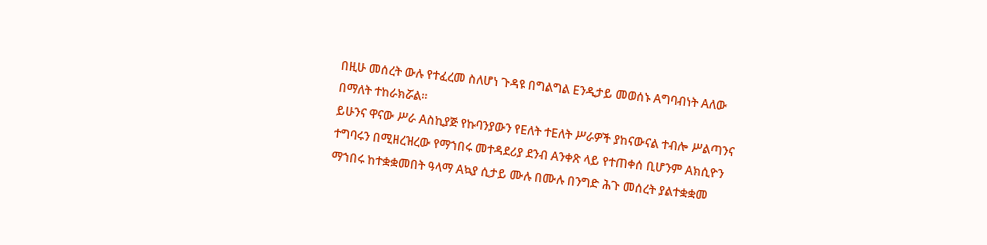በዚሁ መሰረት ውሉ የተፈረመ ስለሆነ ጉዳዩ በግልግል Eንዲታይ መወሰኑ Aግባብነት Aለው በማለት ተከራክሯል።
ይሁንና ዋናው ሥራ Aስኪያጅ የኩባንያውን የEለት ተEለት ሥራዎች ያከናውናል ተብሎ ሥልጣንና ተግባሩን በሚዘረዝረው የማኀበሩ መተዳደሪያ ደንብ Aንቀጽ ላይ የተጠቀሰ ቢሆንም Aክሲዮን ማኀበሩ ከተቋቋመበት ዓላማ Aኳያ ሲታይ ሙሉ በሙሉ በንግድ ሕጉ መሰረት ያልተቋቋመ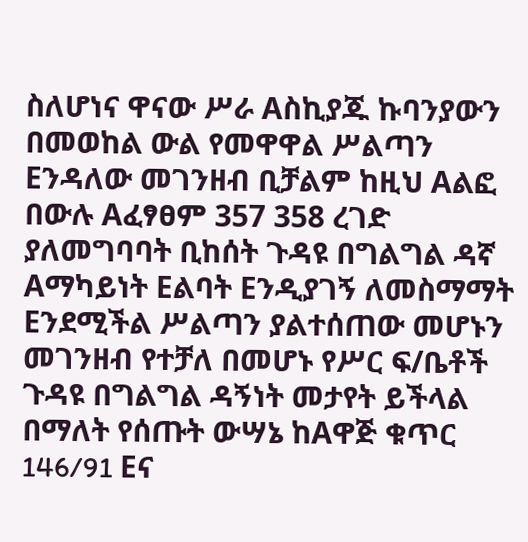ስለሆነና ዋናው ሥራ Aስኪያጁ ኩባንያውን በመወከል ውል የመዋዋል ሥልጣን Eንዳለው መገንዘብ ቢቻልም ከዚህ Aልፎ በውሉ Aፈፃፀም 357 358 ረገድ ያለመግባባት ቢከሰት ጉዳዩ በግልግል ዳኛ Aማካይነት Eልባት Eንዲያገኝ ለመስማማት Eንደሚችል ሥልጣን ያልተሰጠው መሆኑን መገንዘብ የተቻለ በመሆኑ የሥር ፍ/ቤቶች ጉዳዩ በግልግል ዳኝነት መታየት ይችላል በማለት የሰጡት ውሣኔ ከAዋጅ ቁጥር 146/91 Eና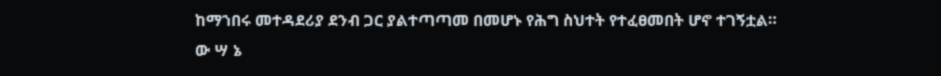ከማኀበሩ መተዳደሪያ ደንብ ጋር ያልተጣጣመ በመሆኑ የሕግ ስህተት የተፈፀመበት ሆኖ ተገኝቷል።
ው ሣ ኔ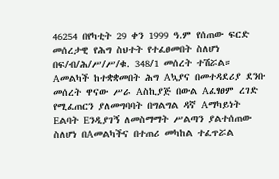46254 በየካቲት 29 ቀን 1999 ዓ.ም የሰጠው ፍርድ መሰረታዊ የሕግ ስህተት የተፈፀመበት ስለሆነ በፍ/ብ/ሕ/ሥ/ሥ/ቁ. 348/1 መሰረት ተሽሯል።
Aመልካች ከተቋቋመበት ሕግ Aኳያና በመተዳደሪያ ደንቡ መሰረት ዋናው ሥራ Aስኪያጅ በውል Aፈፃፀም ረገድ የሚፈጠርን ያለመግባባት በግልግል ዳኛ Aማካይነት Eልባት Eንዲያገኝ ለመስማማት ሥልጣን ያልተሰጠው ስለሆነ በAመልካችና በተጠሪ መካከል ተፈጥሯል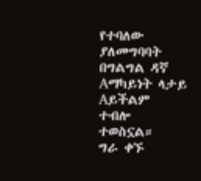የተባለው ያለመግባባት በግልግል ዳኛ Aማካይነት ላታይ Aይችልም ተብሎ ተወስኗል።
ግራ ቀኙ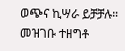ወጭና ኪሣራ ይቻቻሉ።
መዝገቡ ተዘግቶ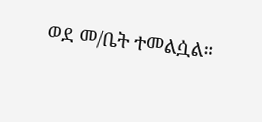ወደ መ/ቤት ተመልሷል።